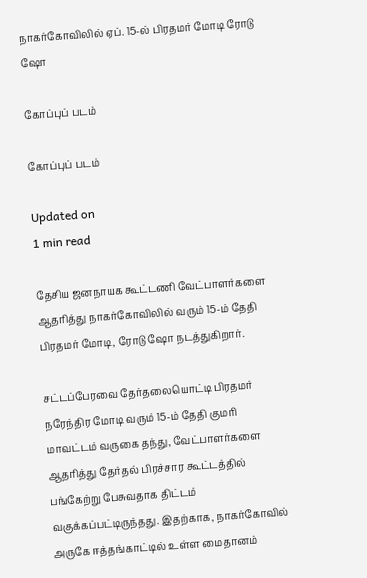நாகர்கோவிலில் ஏப். 15-ல் பிரதமர் மோடி ரோடு ஷோ

கோப்புப் படம்

கோப்புப் படம்

Updated on
1 min read

தேசிய ஜனநாயக கூட்டணி வேட்பாளர்களை ஆதரித்து நாகர்கோவிலில் வரும் 15-ம் தேதி பிரதமர் மோடி, ரோடு ஷோ நடத்துகிறார்.

சட்டப்பேரவை தேர்தலையொட்டி பிரதமர் நரேந்திர மோடி வரும் 15-ம் தேதி குமரி மாவட்டம் வருகை தந்து, வேட்பாளர்களை ஆதரித்து தேர்தல் பிரச்சார கூட்டத்தில் பங்கேற்று பேசுவதாக திட்டம் வகுக்கப்பட்டிருந்தது. இதற்காக, நாகர்கோவில் அருகே ஈத்தங்காட்டில் உள்ள மைதானம்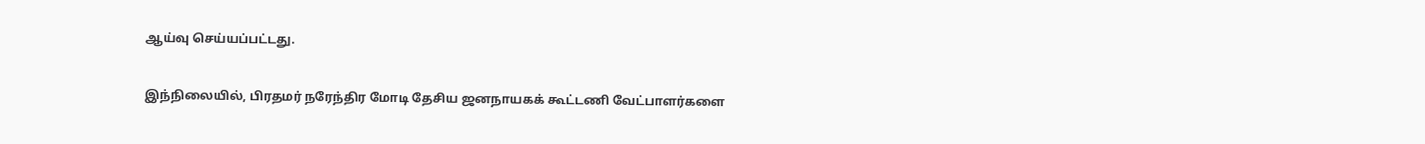ஆய்வு செய்யப்பட்டது.

இந்நிலையில், பிரதமர் நரேந்திர மோடி தேசிய ஜனநாயகக் கூட்டணி வேட்பாளர்களை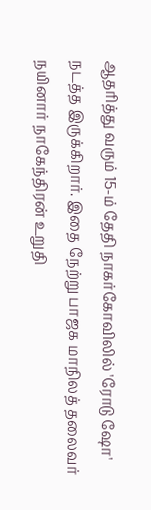ஆதரித்து வரும் 15-ம் தேதி நாகர்கோவிலில் 'ரோடு ஷோ' நடத்த இருக்கிறார். இதை நேற்று பாஜக மாநிலத் தலைவர் நயினார் நாகேந்திரன் உறுதி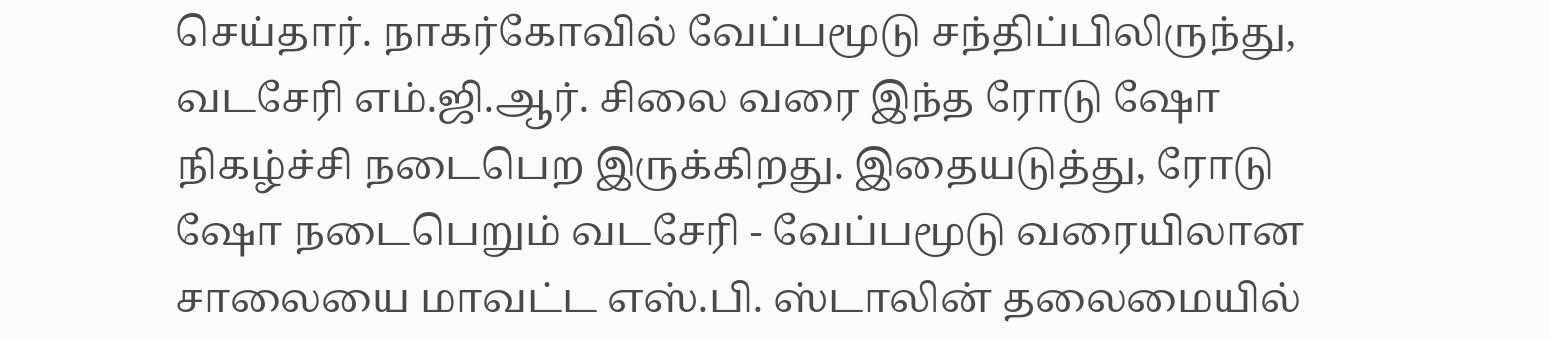செய்தார். நாகர்கோவில் வேப்பமூடு சந்திப்பிலிருந்து, வடசேரி எம்.ஜி.ஆர். சிலை வரை இந்த ரோடு ஷோ நிகழ்ச்சி நடைபெற இருக்கிறது. இதையடுத்து, ரோடு ஷோ நடைபெறும் வடசேரி - வேப்பமூடு வரையிலான சாலையை மாவட்ட எஸ்.பி. ஸ்டாலின் தலைமையில்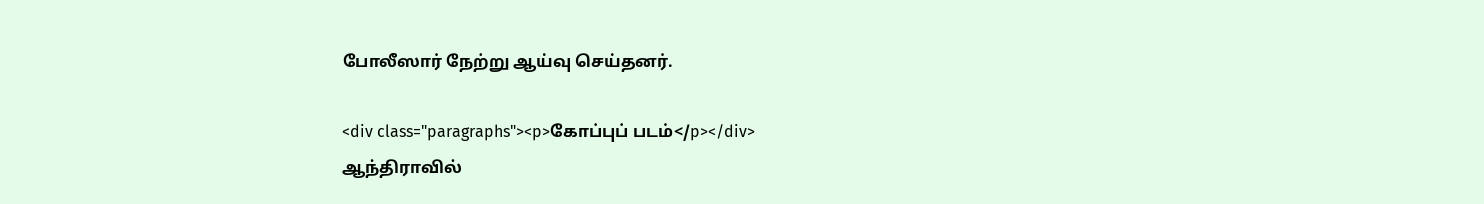போலீஸார் நேற்று ஆய்வு செய்தனர்.

<div class="paragraphs"><p>கோப்புப் படம்</p></div>
ஆந்திராவில்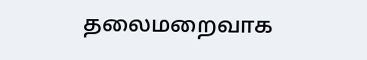தலைமறைவாக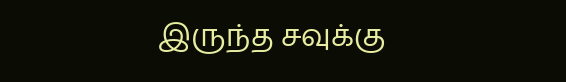இருந்த சவுக்கு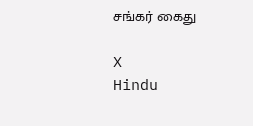சங்கர் கைது

X
Hindu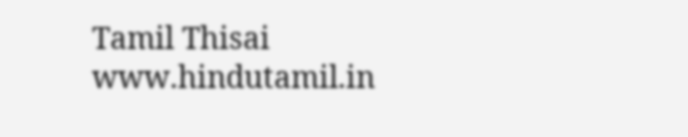Tamil Thisai
www.hindutamil.in